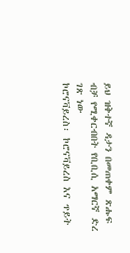ይህ ዝቅተኛ ዳታን በመጠቀም ጽሑፍ ብቻ የሚቀርብበት የቢቢሲ አማርኛ ድረ ገጽ ነው
ኮሮናቫይረስ፡ ኮሮናቫይረስ እና ጥይት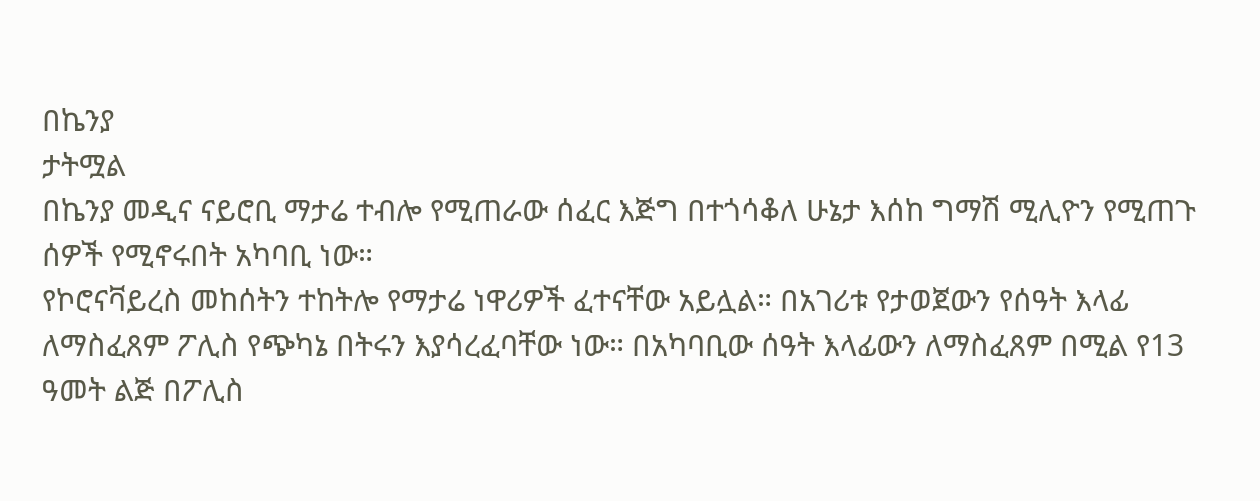በኬንያ
ታትሟል
በኬንያ መዲና ናይሮቢ ማታሬ ተብሎ የሚጠራው ሰፈር እጅግ በተጎሳቆለ ሁኔታ እሰከ ግማሽ ሚሊዮን የሚጠጉ ሰዎች የሚኖሩበት አካባቢ ነው።
የኮሮናቫይረስ መከሰትን ተከትሎ የማታሬ ነዋሪዎች ፈተናቸው አይሏል። በአገሪቱ የታወጀውን የሰዓት እላፊ ለማስፈጸም ፖሊስ የጭካኔ በትሩን እያሳረፈባቸው ነው። በአካባቢው ሰዓት እላፊውን ለማስፈጸም በሚል የ13 ዓመት ልጅ በፖሊስ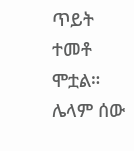ጥይት ተመቶ ሞቷል። ሌላም ሰው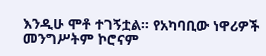እንዲሁ ሞቶ ተገኝቷል። የአካባቢው ነዋሪዎች መንግሥትም ኮሮናም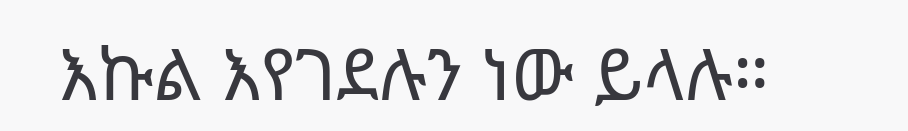እኩል እየገደሉን ነው ይላሉ።